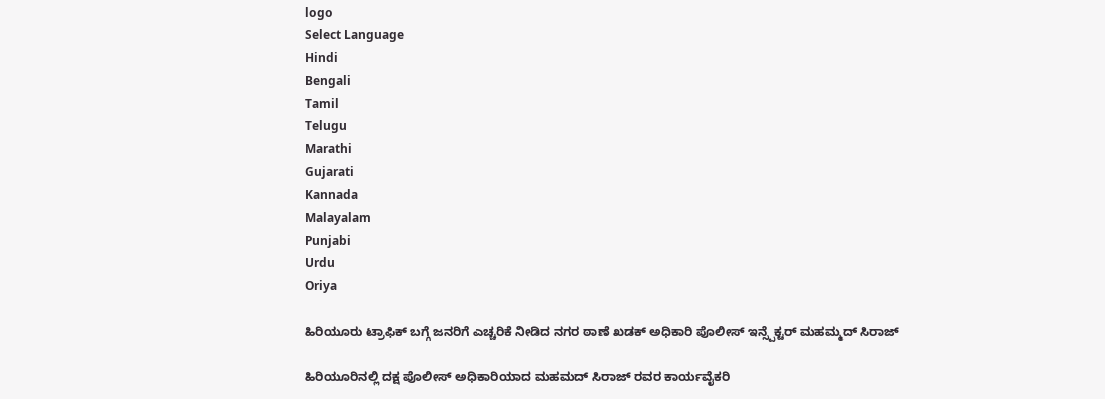logo
Select Language
Hindi
Bengali
Tamil
Telugu
Marathi
Gujarati
Kannada
Malayalam
Punjabi
Urdu
Oriya

ಹಿರಿಯೂರು ಟ್ರಾಫಿಕ್ ಬಗ್ಗೆ ಜನರಿಗೆ ಎಚ್ಚರಿಕೆ ನೀಡಿದ ನಗರ ಠಾಣೆ ಖಡಕ್ ಅಧಿಕಾರಿ ಪೊಲೀಸ್ ಇನ್ಸ್ಪೆಕ್ಟರ್ ಮಹಮ್ಮದ್ ಸಿರಾಜ್

ಹಿರಿಯೂರಿನಲ್ಲಿ ದಕ್ಷ ಪೊಲೀಸ್ ಅಧಿಕಾರಿಯಾದ ಮಹಮದ್ ಸಿರಾಜ್ ರವರ ಕಾರ್ಯವೈಕರಿ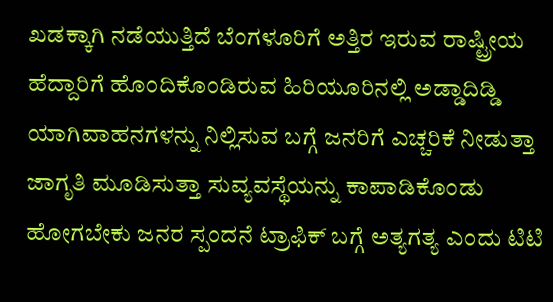ಖಡಕ್ಕಾಗಿ ನಡೆಯುತ್ತಿದೆ ಬೆಂಗಳೂರಿಗೆ ಅತ್ತಿರ ಇರುವ ರಾಷ್ಟ್ರೀಯ ಹೆದ್ದಾರಿಗೆ ಹೊಂದಿಕೊಂಡಿರುವ ಹಿರಿಯೂರಿನಲ್ಲಿ ಅಡ್ಡಾದಿಡ್ಡಿ ಯಾಗಿವಾಹನಗಳನ್ನು ನಿಲ್ಲಿಸುವ ಬಗ್ಗೆ ಜನರಿಗೆ ಎಚ್ಚರಿಕೆ ನೀಡುತ್ತಾ ಜಾಗೃತಿ ಮೂಡಿಸುತ್ತಾ ಸುವ್ಯವಸ್ಥೆಯನ್ನು ಕಾಪಾಡಿಕೊಂಡು ಹೋಗಬೇಕು ಜನರ ಸ್ಪಂದನೆ ಟ್ರಾಫಿಕ್ ಬಗ್ಗೆ ಅತ್ಯಗತ್ಯ ಎಂದು ಟಿಟಿ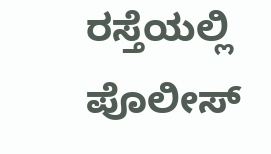ರಸ್ತೆಯಲ್ಲಿ ಪೊಲೀಸ್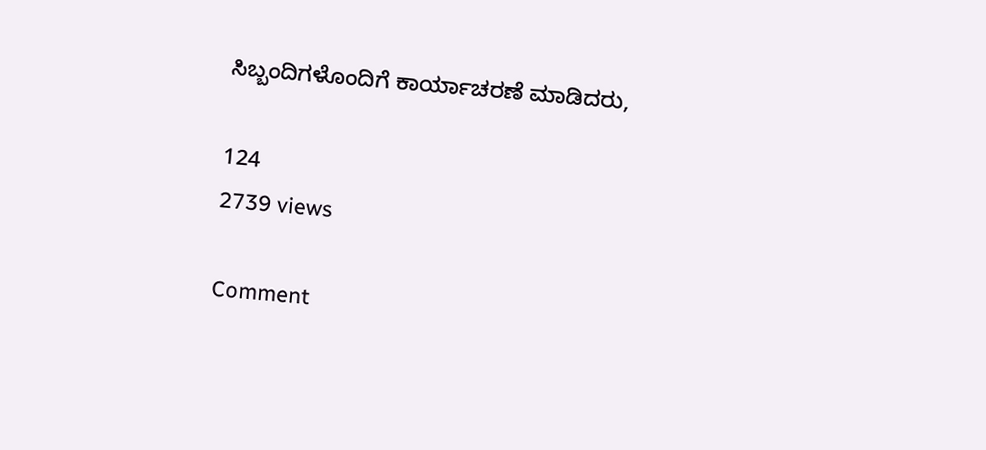ಸಿಬ್ಬಂದಿಗಳೊಂದಿಗೆ ಕಾರ್ಯಾಚರಣೆ ಮಾಡಿದರು,

124
2739 views

Comment